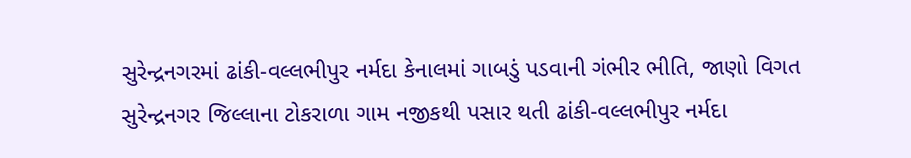સુરેન્દ્રનગરમાં ઢાંકી-વલ્લભીપુર નર્મદા કેનાલમાં ગાબડું પડવાની ગંભીર ભીતિ, જાણો વિગત
સુરેન્દ્રનગર જિલ્લાના ટોકરાળા ગામ નજીકથી પસાર થતી ઢાંકી-વલ્લભીપુર નર્મદા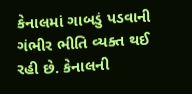કેનાલમાં ગાબડું પડવાની ગંભીર ભીતિ વ્યક્ત થઈ રહી છે. કેનાલની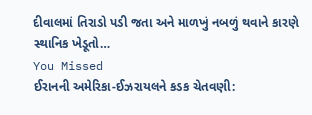દીવાલમાં તિરાડો પડી જતા અને માળખું નબળું થવાને કારણે સ્થાનિક ખેડૂતો…
You Missed
ઈરાનની અમેરિકા-ઈઝરાયલને કડક ચેતવણી: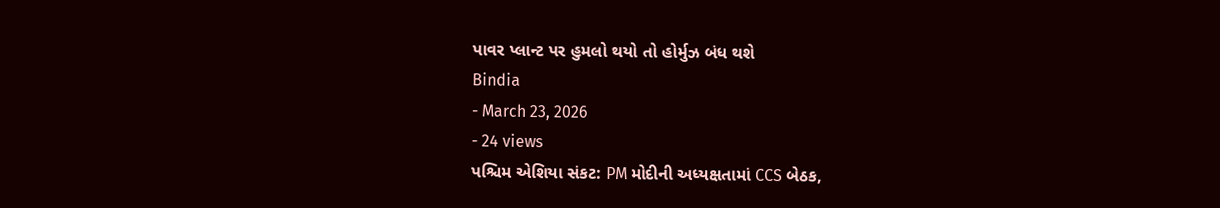પાવર પ્લાન્ટ પર હુમલો થયો તો હોર્મુઝ બંધ થશે
Bindia
- March 23, 2026
- 24 views
પશ્ચિમ એશિયા સંકટ: PM મોદીની અધ્યક્ષતામાં CCS બેઠક,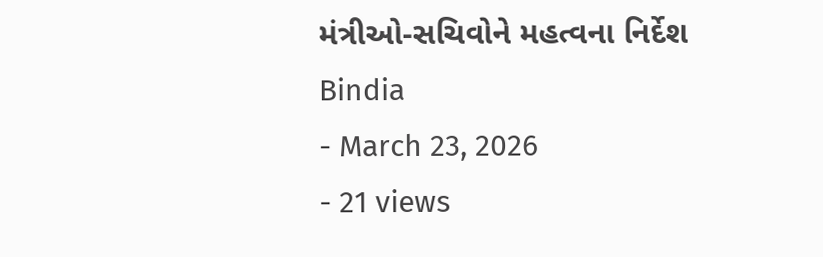મંત્રીઓ-સચિવોને મહત્વના નિર્દેશ
Bindia
- March 23, 2026
- 21 views